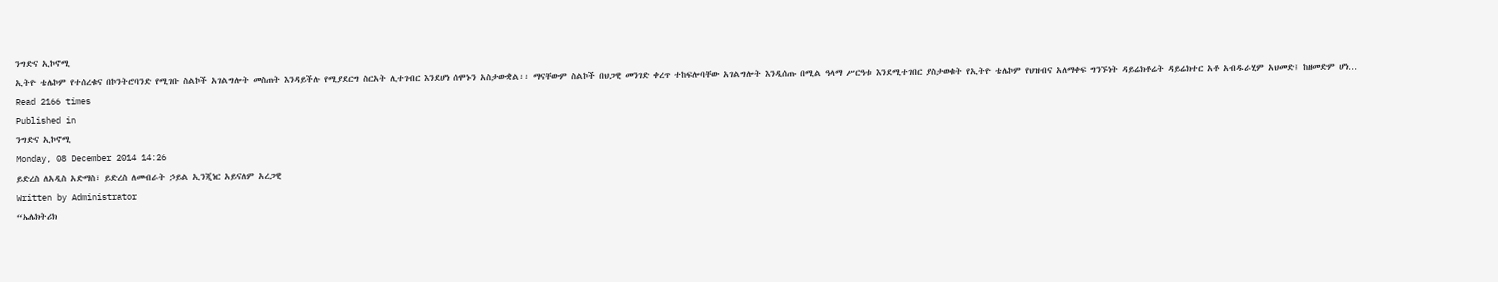ንግድና ኢኮኖሚ
ኢትዮ ቴሌኮም የተሰረቁና በኮንትሮባንድ የሚገቡ ስልኮች አገልግሎት መስጠት እንዳይችሉ የሚያደርግ ስርአት ሊተገብር እንደሆነ ሰሞኑን አስታውቋል፡፡ ማናቸውም ስልኮች በህጋዊ መንገድ ቀረጥ ተከፍሎባቸው አገልግሎት እንዲሰጡ በሚል ዓላማ ሥርዓቱ እንደሚተገበር ያስታወቁት የኢትዮ ቴሌኮም የህዝብና አለማቀፍ ግንኙነት ዳይሬክቶሬት ዳይሬክተር አቶ አብዱራሂም አህመድ፤ ከዘመድም ሆነ…
Read 2166 times
Published in
ንግድና ኢኮኖሚ
Monday, 08 December 2014 14:26
ይድረስ ለአዲስ አድማስ፣ ይድረስ ለመብራት ኃይል ኢንጂነር አይናለም አረጋዊ
Written by Administrator
“ኤሌክትሪክ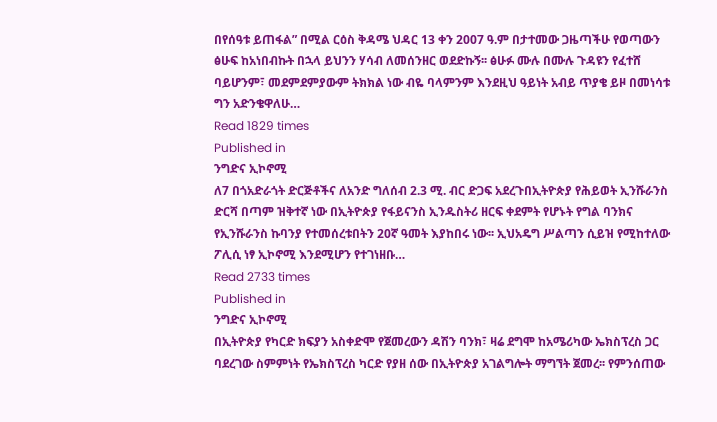በየሰዓቱ ይጠፋል” በሚል ርዕስ ቅዳሜ ህዳር 13 ቀን 2007 ዓ.ም በታተመው ጋዜጣችሁ የወጣውን ፅሁፍ ከአነበብኩት በኋላ ይህንን ሃሳብ ለመሰንዘር ወደድኩኝ፡፡ ፅሁፉ ሙሉ በሙሉ ጉዳዩን የፈተሸ ባይሆንም፣ መደምደምያውም ትክክል ነው ብዬ ባላምንም እንደዚህ ዓይነት አብይ ጥያቄ ይዞ በመነሳቱ ግን አድንቄዋለሁ…
Read 1829 times
Published in
ንግድና ኢኮኖሚ
ለ7 በጎአድራጎት ድርጅቶችና ለአንድ ግለሰብ 2.3 ሚ. ብር ድጋፍ አደረጉበኢትዮጵያ የሕይወት ኢንሹራንስ ድርሻ በጣም ዝቅተኛ ነው በኢትዮጵያ የፋይናንስ ኢንዱስትሪ ዘርፍ ቀደምት የሆኑት የግል ባንክና የኢንሹራንስ ኩባንያ የተመሰረቱበትን 20ኛ ዓመት እያከበሩ ነው፡፡ ኢህአዴግ ሥልጣን ሲይዝ የሚከተለው ፖሊሲ ነፃ ኢኮኖሚ እንደሚሆን የተገነዘቡ…
Read 2733 times
Published in
ንግድና ኢኮኖሚ
በኢትዮጵያ የካርድ ክፍያን አስቀድሞ የጀመረውን ዳሽን ባንክ፣ ዛሬ ደግሞ ከአሜሪካው ኤክስፕረስ ጋር ባደረገው ስምምነት የኤክስፕረስ ካርድ የያዘ ሰው በኢትዮጵያ አገልግሎት ማግኘት ጀመረ፡፡ የምንሰጠው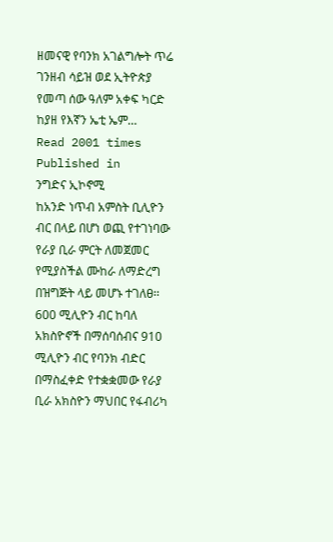ዘመናዊ የባንክ አገልግሎት ጥሬ ገንዘብ ሳይዝ ወደ ኢትዮጵያ የመጣ ሰው ዓለም አቀፍ ካርድ ከያዘ የእኛን ኤቲ ኤም…
Read 2001 times
Published in
ንግድና ኢኮኖሚ
ከአንድ ነጥብ አምስት ቢሊዮን ብር በላይ በሆነ ወጪ የተገነባው የራያ ቢራ ምርት ለመጀመር የሚያስችል ሙከራ ለማድረግ በዝግጅት ላይ መሆኑ ተገለፀ፡፡600 ሚሊዮን ብር ከባለ አክስዮኖች በማሰባሰብና 910 ሚሊዮን ብር የባንክ ብድር በማስፈቀድ የተቋቋመው የራያ ቢራ አክስዮን ማህበር የፋብሪካ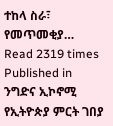ተከላ ስራ፣ የመጥመቂያ…
Read 2319 times
Published in
ንግድና ኢኮኖሚ
የኢትዮጵያ ምርት ገበያ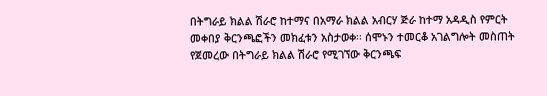በትግራይ ክልል ሽራሮ ከተማና በአማራ ክልል አብርሃ ጅራ ከተማ አዳዲስ የምርት መቀበያ ቅርንጫፎችን መክፈቱን አስታወቀ፡፡ ሰሞኑን ተመርቆ አገልግሎት መስጠት የጀመረው በትግራይ ክልል ሽራሮ የሚገኘው ቅርንጫፍ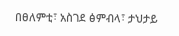በፀለምቲ፣ አስገደ ፅምብላ፣ ታህታይ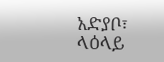አድያቦ፣ ላዕላይ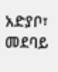አድያቦ፣ መደባይ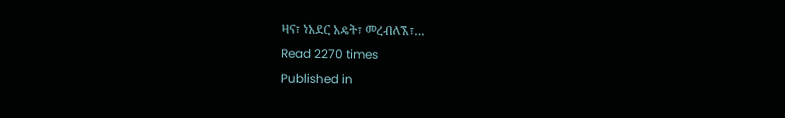ዛና፣ ነአደር አዴት፣ መረብለኧ፣…
Read 2270 times
Published in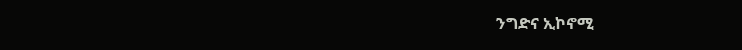ንግድና ኢኮኖሚ